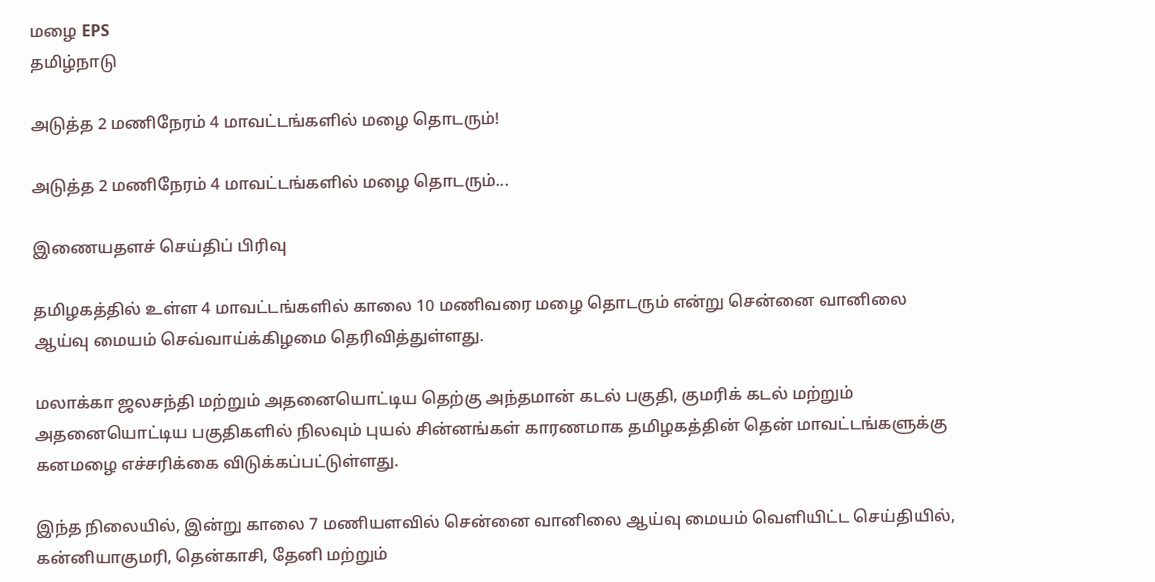மழை EPS
தமிழ்நாடு

அடுத்த 2 மணிநேரம் 4 மாவட்டங்களில் மழை தொடரும்!

அடுத்த 2 மணிநேரம் 4 மாவட்டங்களில் மழை தொடரும்...

இணையதளச் செய்திப் பிரிவு

தமிழகத்தில் உள்ள 4 மாவட்டங்களில் காலை 10 மணிவரை மழை தொடரும் என்று சென்னை வானிலை ஆய்வு மையம் செவ்வாய்க்கிழமை தெரிவித்துள்ளது.

மலாக்கா ஜலசந்தி மற்றும் அதனையொட்டிய தெற்கு அந்தமான் கடல் பகுதி, குமரிக் கடல் மற்றும் அதனையொட்டிய பகுதிகளில் நிலவும் புயல் சின்னங்கள் காரணமாக தமிழகத்தின் தென் மாவட்டங்களுக்கு கனமழை எச்சரிக்கை விடுக்கப்பட்டுள்ளது.

இந்த நிலையில், இன்று காலை 7 மணியளவில் சென்னை வானிலை ஆய்வு மையம் வெளியிட்ட செய்தியில், கன்னியாகுமரி, தென்காசி, தேனி மற்றும்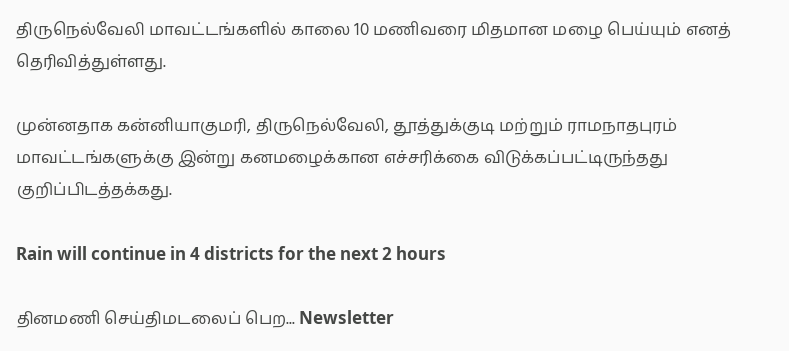திருநெல்வேலி மாவட்டங்களில் காலை 10 மணிவரை மிதமான மழை பெய்யும் எனத் தெரிவித்துள்ளது.

முன்னதாக கன்னியாகுமரி, திருநெல்வேலி, தூத்துக்குடி மற்றும் ராமநாதபுரம் மாவட்டங்களுக்கு இன்று கனமழைக்கான எச்சரிக்கை விடுக்கப்பட்டிருந்தது குறிப்பிடத்தக்கது.

Rain will continue in 4 districts for the next 2 hours

தினமணி செய்திமடலைப் பெற... Newsletter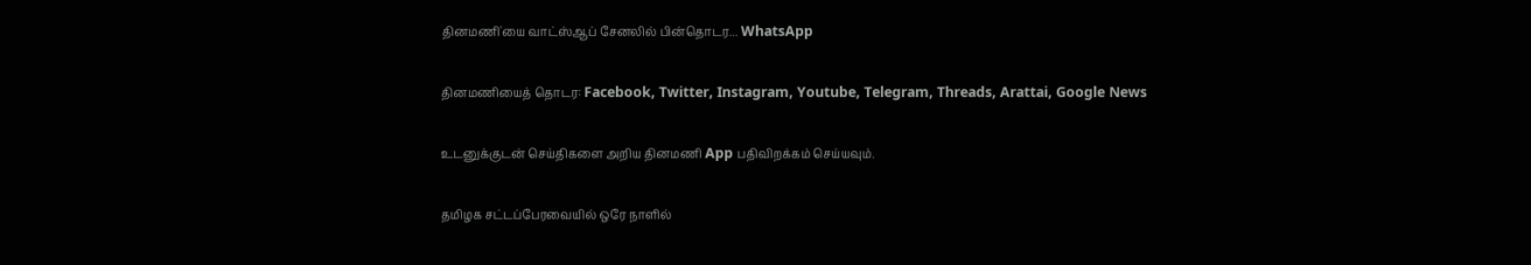தினமணி'யை வாட்ஸ்ஆப் சேனலில் பின்தொடர... WhatsApp

தினமணியைத் தொடர: Facebook, Twitter, Instagram, Youtube, Telegram, Threads, Arattai, Google News

உடனுக்குடன் செய்திகளை அறிய தினமணி App பதிவிறக்கம் செய்யவும்.

தமிழக சட்டப்பேரவையில் ஒரே நாளில்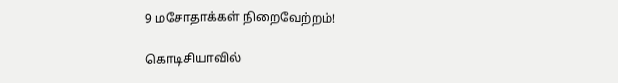9 மசோதாக்கள் நிறைவேற்றம்!

கொடிசியாவில்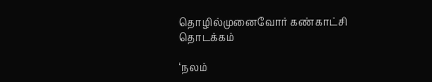தொழில்முனைவோர் கண்காட்சி தொடக்கம்

‘நலம்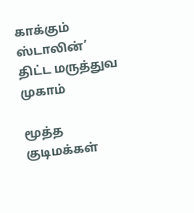காக்கும் ஸ்டாலின்’ திட்ட மருத்துவ முகாம்

மூத்த குடிமக்கள்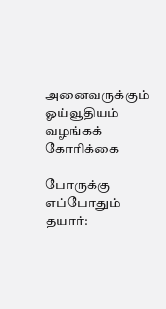அனைவருக்கும் ஓய்வூதியம் வழங்கக் கோரிக்கை

போருக்கு எப்போதும் தயார்: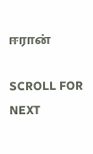ஈரான்

SCROLL FOR NEXT